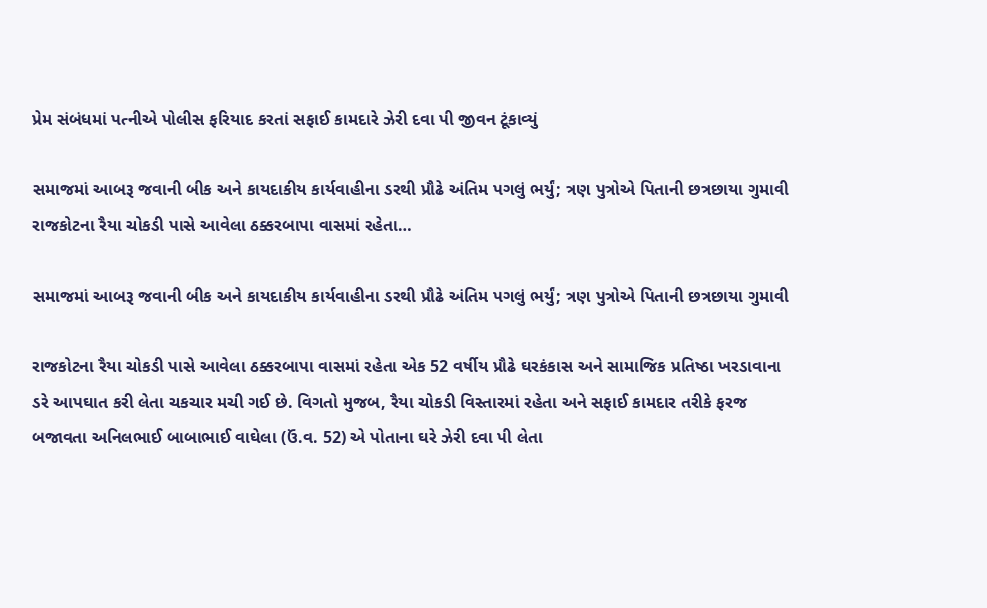પ્રેમ સંબંધમાં પત્નીએ પોલીસ ફરિયાદ કરતાં સફાઈ કામદારે ઝેરી દવા પી જીવન ટૂંકાવ્યું

સમાજમાં આબરૂ જવાની બીક અને કાયદાકીય કાર્યવાહીના ડરથી પ્રૌઢે અંતિમ પગલું ભર્યું; ત્રણ પુત્રોએ પિતાની છત્રછાયા ગુમાવી રાજકોટના રૈયા ચોકડી પાસે આવેલા ઠક્કરબાપા વાસમાં રહેતા…

સમાજમાં આબરૂ જવાની બીક અને કાયદાકીય કાર્યવાહીના ડરથી પ્રૌઢે અંતિમ પગલું ભર્યું; ત્રણ પુત્રોએ પિતાની છત્રછાયા ગુમાવી

રાજકોટના રૈયા ચોકડી પાસે આવેલા ઠક્કરબાપા વાસમાં રહેતા એક 52 વર્ષીય પ્રૌઢે ઘરકંકાસ અને સામાજિક પ્રતિષ્ઠા ખરડાવાના ડરે આપઘાત કરી લેતા ચકચાર મચી ગઈ છે. વિગતો મુજબ, રૈયા ચોકડી વિસ્તારમાં રહેતા અને સફાઈ કામદાર તરીકે ફરજ બજાવતા અનિલભાઈ બાબાભાઈ વાઘેલા (ઉં.વ. 52) એ પોતાના ઘરે ઝેરી દવા પી લેતા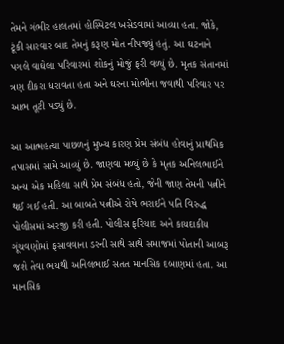તેમને ગંભીર હાલતમાં હોસ્પિટલ ખસેડવામાં આવ્યા હતા. જોકે, ટૂંકી સારવાર બાદ તેમનું કરૂણ મોત નીપજ્યું હતું. આ ઘટનાને પગલે વાઘેલા પરિવારમાં શોકનું મોજું ફરી વળ્યું છે. મૃતક સંતાનમાં ત્રણ દીકરા ધરાવતા હતા અને ઘરના મોભીના જવાથી પરિવાર પર આભ તૂટી પડ્યું છે.

આ આત્મહત્યા પાછળનું મુખ્ય કારણ પ્રેમ સંબંધ હોવાનું પ્રાથમિક તપાસમાં સામે આવ્યું છે. જાણવા મળ્યું છે કે મૃતક અનિલભાઈને અન્ય એક મહિલા સાથે પ્રેમ સંબંધ હતો, જેની જાણ તેમની પત્નીને થઈ ગઈ હતી. આ બાબતે પત્નીએ રોષે ભરાઈને પતિ વિરુદ્ધ પોલીસમાં અરજી કરી હતી. પોલીસ ફરિયાદ અને કાયદાકીય ગૂંચવણોમાં ફસાવવાના ડરની સાથે સાથે સમાજમાં પોતાની આબરૂ જશે તેવા ભયથી અનિલભાઈ સતત માનસિક દબાણમાં હતા. આ માનસિક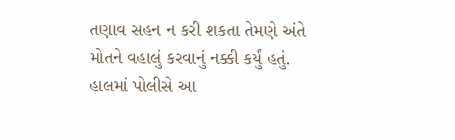તણાવ સહન ન કરી શકતા તેમણે અંતે મોતને વહાલું કરવાનું નક્કી કર્યું હતું. હાલમાં પોલીસે આ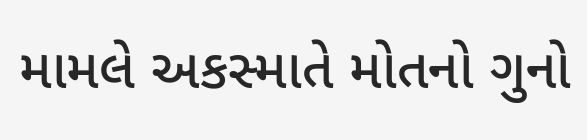મામલે અકસ્માતે મોતનો ગુનો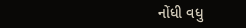નોંધી વધુ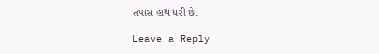તપાસ હાથ ધરી છે.

Leave a Reply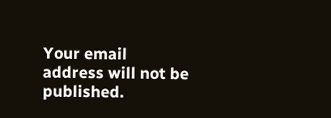Your email address will not be published.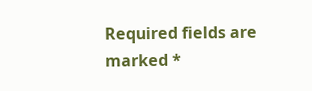Required fields are marked *